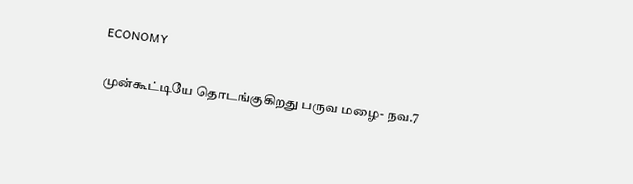ECONOMY

முன்கூட்டியே தொடங்குகிறது பருவ மழை- நவ.7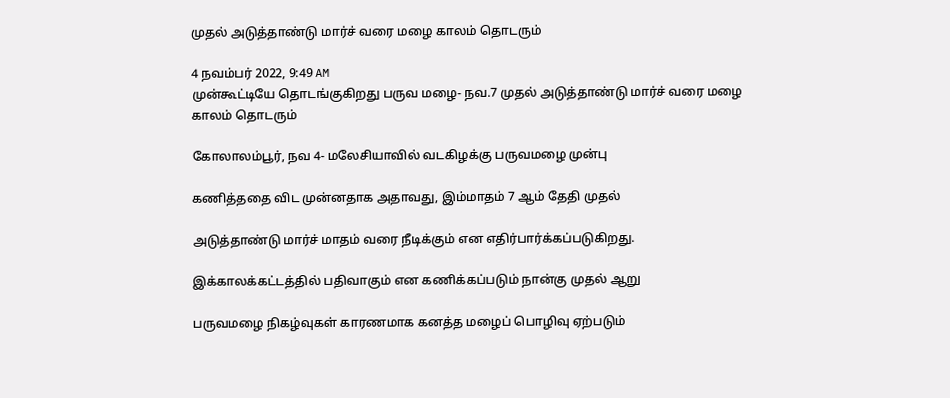முதல் அடுத்தாண்டு மார்ச் வரை மழை காலம் தொடரும்

4 நவம்பர் 2022, 9:49 AM
முன்கூட்டியே தொடங்குகிறது பருவ மழை- நவ.7 முதல் அடுத்தாண்டு மார்ச் வரை மழை காலம் தொடரும்

கோலாலம்பூர், நவ 4- மலேசியாவில் வடகிழக்கு பருவமழை முன்பு

கணித்ததை விட முன்னதாக அதாவது, இம்மாதம் 7 ஆம் தேதி முதல்

அடுத்தாண்டு மார்ச் மாதம் வரை நீடிக்கும் என எதிர்பார்க்கப்படுகிறது.

இக்காலக்கட்டத்தில் பதிவாகும் என கணிக்கப்படும் நான்கு முதல் ஆறு

பருவமழை நிகழ்வுகள் காரணமாக கனத்த மழைப் பொழிவு ஏற்படும்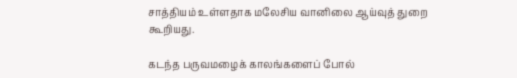சாத்தியம் உள்ளதாக மலேசிய வானிலை ஆய்வுத் துறை கூறியது.

கடந்த பருவமழைக் காலங்களைப் போல்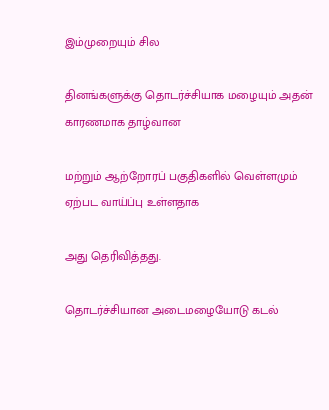இம்முறையும் சில

தினங்களுக்கு தொடர்ச்சியாக மழையும் அதன் காரணமாக தாழ்வான

மற்றும் ஆற்றோரப் பகுதிகளில் வெள்ளமும் ஏற்பட வாய்ப்பு உள்ளதாக

அது தெரிவித்தது.

தொடர்ச்சியான அடைமழையோடு கடல்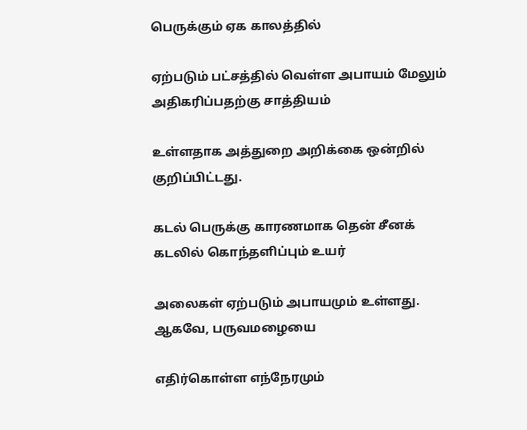பெருக்கும் ஏக காலத்தில்

ஏற்படும் பட்சத்தில் வெள்ள அபாயம் மேலும் அதிகரிப்பதற்கு சாத்தியம்

உள்ளதாக அத்துறை அறிக்கை ஒன்றில் குறிப்பிட்டது.

கடல் பெருக்கு காரணமாக தென் சீனக் கடலில் கொந்தளிப்பும் உயர்

அலைகள் ஏற்படும் அபாயமும் உள்ளது. ஆகவே, பருவமழையை

எதிர்கொள்ள எந்நேரமும்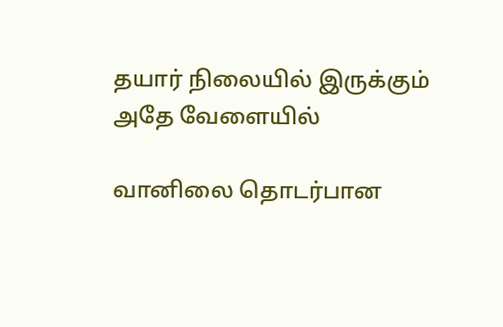தயார் நிலையில் இருக்கும் அதே வேளையில்

வானிலை தொடர்பான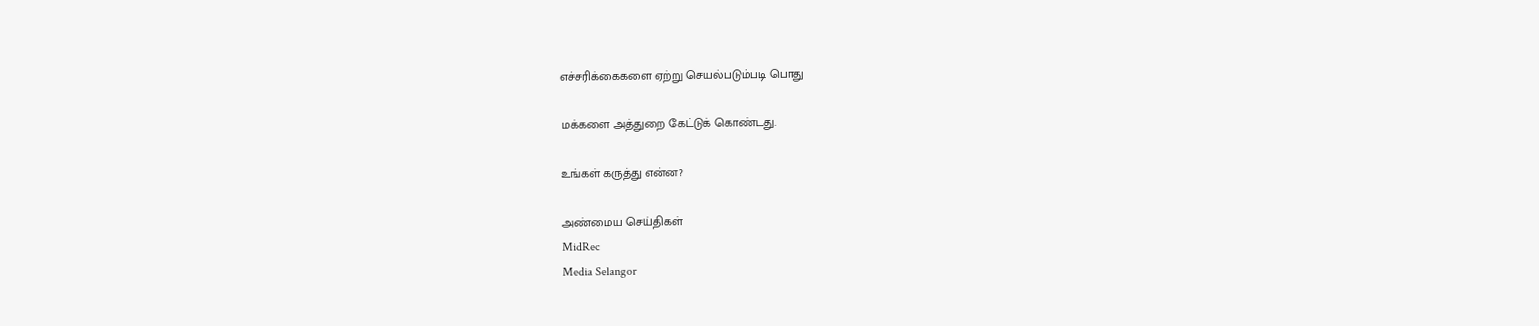எச்சரிக்கைகளை ஏற்று செயல்படும்படி பொது

மக்களை அத்துறை கேட்டுக் கொண்டது.

உங்கள் கருத்து என்ன?

அண்மைய செய்திகள்
MidRec
Media Selangor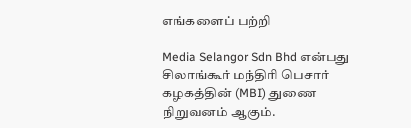எங்களைப் பற்றி

Media Selangor Sdn Bhd என்பது சிலாங்கூர் மந்திரி பெசார் கழகத்தின் (MBI) துணை நிறுவனம் ஆகும்.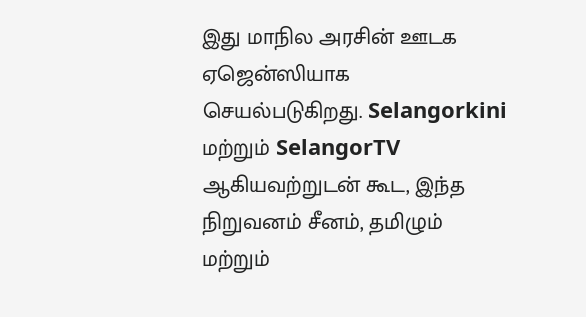இது மாநில அரசின் ஊடக ஏஜென்ஸியாக செயல்படுகிறது. Selangorkini மற்றும் SelangorTV ஆகியவற்றுடன் கூட, இந்த நிறுவனம் சீனம், தமிழும் மற்றும்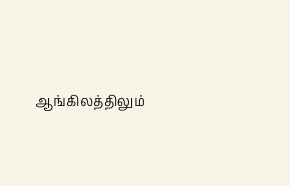ஆங்கிலத்திலும்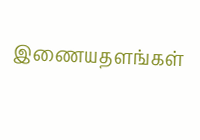இணையதளங்கள்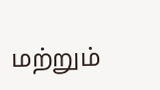மற்றும்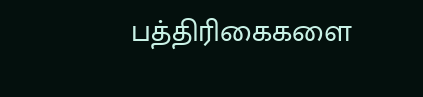பத்திரிகைகளை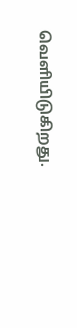வெளியிடுகிறது.